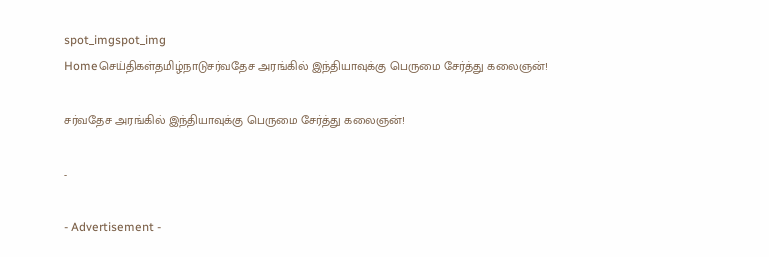spot_imgspot_img
Homeசெய்திகள்தமிழ்நாடுசர்வதேச அரங்கில் இந்தியாவுக்கு பெருமை சேர்த்து கலைஞன்!

சர்வதேச அரங்கில் இந்தியாவுக்கு பெருமை சேர்த்து கலைஞன்!

-

- Advertisement -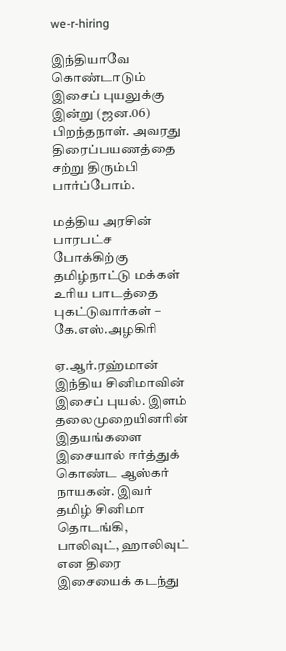we-r-hiring

இந்தியாவே கொண்டாடும் இசைப் புயலுக்கு இன்று (ஜன.06) பிறந்தநாள். அவரது திரைப்பயணத்தை சற்று திரும்பி பார்ப்போம்.

மத்திய அரசின் பாரபட்ச போக்கிற்கு தமிழ்நாட்டு மக்கள் உரிய பாடத்தை புகட்டுவார்கள் – கே.எஸ்.அழகிரி

ஏ.ஆர்.ரஹ்மான் இந்திய சினிமாவின் இசைப் புயல். இளம் தலைமுறையினரின் இதயங்களை இசையால் ஈர்த்துக் கொண்ட ஆஸ்கர் நாயகன். இவர் தமிழ் சினிமா தொடங்கி, பாலிவுட், ஹாலிவுட் என திரை இசையைக் கடந்து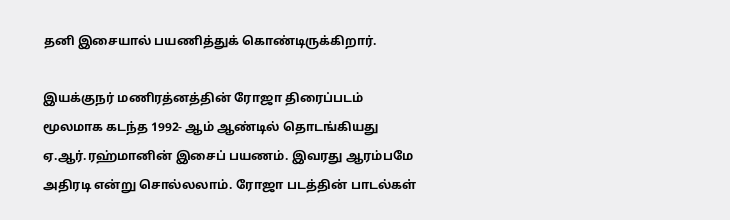தனி இசையால் பயணித்துக் கொண்டிருக்கிறார்.

இயக்குநர் மணிரத்னத்தின் ரோஜா திரைப்படம் மூலமாக கடந்த 1992- ஆம் ஆண்டில் தொடங்கியது ஏ.ஆர்.ரஹ்மானின் இசைப் பயணம். இவரது ஆரம்பமே அதிரடி என்று சொல்லலாம். ரோஜா படத்தின் பாடல்கள்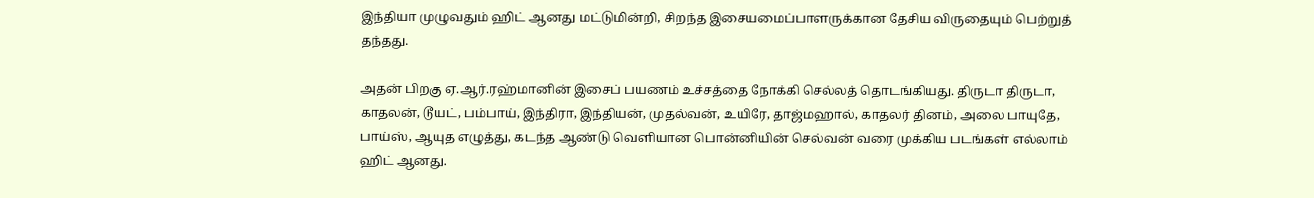இந்தியா முழுவதும் ஹிட் ஆனது மட்டுமின்றி, சிறந்த இசையமைப்பாளருக்கான தேசிய விருதையும் பெற்றுத் தந்தது.

அதன் பிறகு ஏ.ஆர்.ரஹ்மானின் இசைப் பயணம் உச்சத்தை நோக்கி செல்லத் தொடங்கியது. திருடா திருடா, காதலன், டூயட், பம்பாய், இந்திரா, இந்தியன், முதல்வன், உயிரே, தாஜ்மஹால், காதலர் தினம், அலை பாயுதே, பாய்ஸ், ஆயுத எழுத்து, கடந்த ஆண்டு வெளியான பொன்னியின் செல்வன் வரை முக்கிய படங்கள் எல்லாம் ஹிட் ஆனது.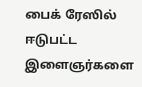பைக் ரேஸில் ஈடுபட்ட இளைஞர்களை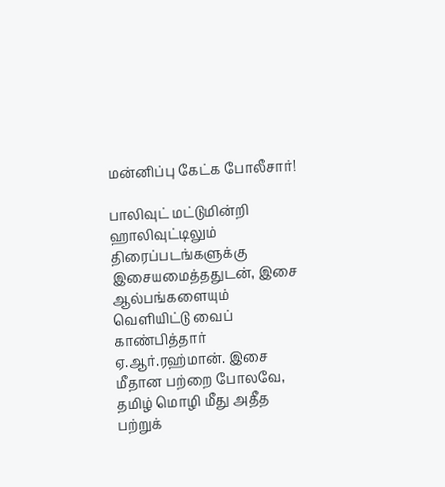மன்னிப்பு கேட்க போலீசார்!

பாலிவுட் மட்டுமின்றி ஹாலிவுட்டிலும் திரைப்படங்களுக்கு இசையமைத்ததுடன், இசை ஆல்பங்களையும் வெளியிட்டு வைப் காண்பித்தார் ஏ.ஆர்.ரஹ்மான். இசை மீதான பற்றை போலவே, தமிழ் மொழி மீது அதீத பற்றுக்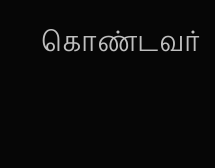கொண்டவர்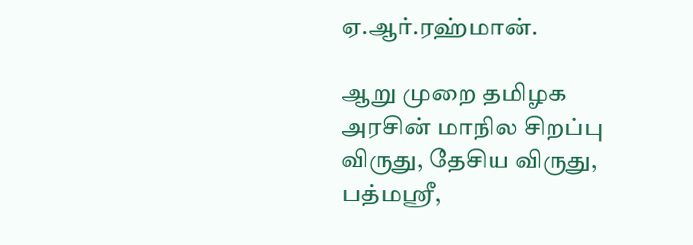ஏ.ஆர்.ரஹ்மான்.

ஆறு முறை தமிழக அரசின் மாநில சிறப்பு விருது, தேசிய விருது, பத்மஸ்ரீ,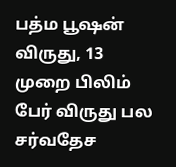பத்ம பூஷன் விருது, 13 முறை பிலிம் பேர் விருது பல சர்வதேச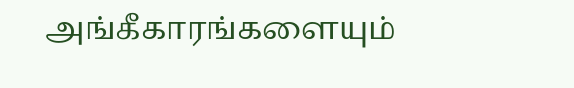அங்கீகாரங்களையும்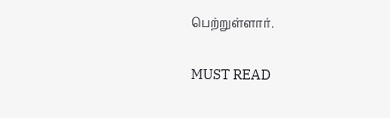பெற்றுள்ளார்.

MUST READ